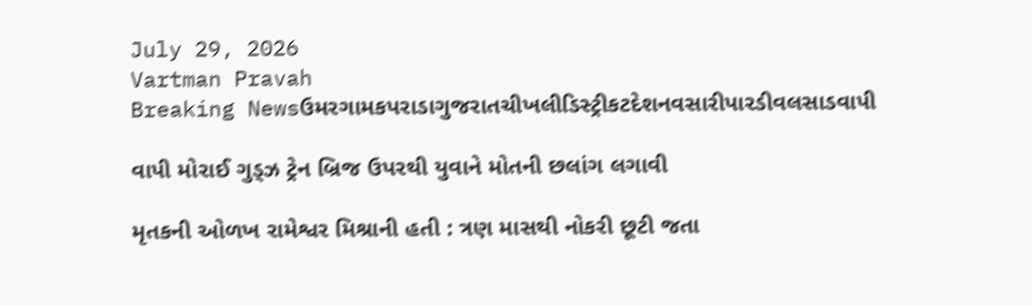July 29, 2026
Vartman Pravah
Breaking Newsઉમરગામકપરાડાગુજરાતચીખલીડિસ્ટ્રીકટદેશનવસારીપારડીવલસાડવાપી

વાપી મોરાઈ ગુડ્‍ઝ ટ્રેન બ્રિજ ઉપરથી યુવાને મોતની છલાંગ લગાવી

મૃતકની ઓળખ રામેશ્વર મિશ્રાની હતી : ત્રણ માસથી નોકરી છૂટી જતા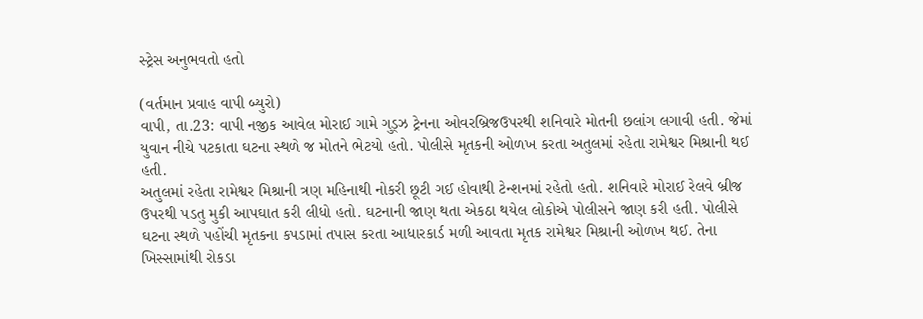સ્‍ટ્રેસ અનુભવતો હતો

(વર્તમાન પ્રવાહ વાપી બ્‍યુરો)
વાપી, તા.23: વાપી નજીક આવેલ મોરાઈ ગામે ગુડ્‍ઝ ટ્રેનના ઓવરબ્રિજઉપરથી શનિવારે મોતની છલાંગ લગાવી હતી. જેમાં યુવાન નીચે પટકાતા ઘટના સ્‍થળે જ મોતને ભેટયો હતો. પોલીસે મૃતકની ઓળખ કરતા અતુલમાં રહેતા રામેશ્વર મિશ્રાની થઈ હતી.
અતુલમાં રહેતા રામેશ્વર મિશ્રાની ત્રણ મહિનાથી નોકરી છૂટી ગઈ હોવાથી ટેન્‍શનમાં રહેતો હતો. શનિવારે મોરાઈ રેલવે બ્રીજ ઉપરથી પડતુ મુકી આપઘાત કરી લીધો હતો. ઘટનાની જાણ થતા એકઠા થયેલ લોકોએ પોલીસને જાણ કરી હતી. પોલીસે ઘટના સ્‍થળે પહોંચી મૃતકના કપડામાં તપાસ કરતા આધારકાર્ડ મળી આવતા મૃતક રામેશ્વર મિશ્રાની ઓળખ થઈ. તેના ખિસ્‍સામાંથી રોકડા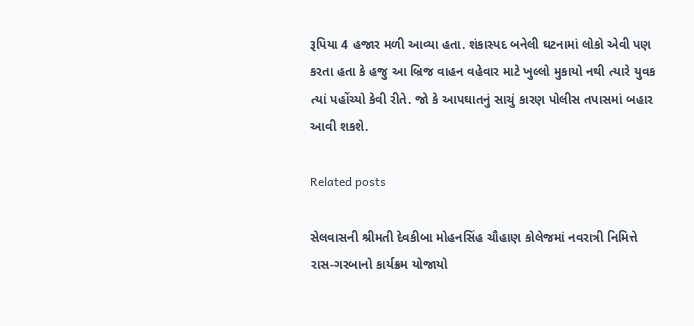રૂપિયા 4 હજાર મળી આવ્‍યા હતા. શંકાસ્‍પદ બનેલી ઘટનામાં લોકો એવી પણ કરતા હતા કે હજુ આ બ્રિજ વાહન વહેવાર માટે ખુલ્લો મુકાયો નથી ત્‍યારે યુવક ત્‍યાં પહોંચ્‍યો કેવી રીતે. જો કે આપઘાતનું સાચું કારણ પોલીસ તપાસમાં બહાર આવી શકશે.

Related posts

સેલવાસની શ્રીમતી દેવકીબા મોહનસિંહ ચૌહાણ કોલેજમાં નવરાત્રી નિમિત્તે રાસ-ગરબાનો કાર્યક્રમ યોજાયો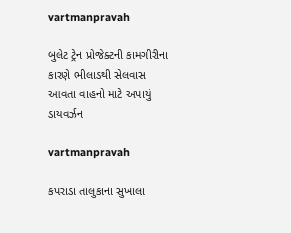vartmanpravah

બુલેટ ટ્રેન પ્રોજેક્‍ટની કામગીરીના કારણે ભીલાડથી સેલવાસ આવતા વાહનો માટે અપાયું ડાયવર્ઝન

vartmanpravah

કપરાડા તાલુકાના સુખાલા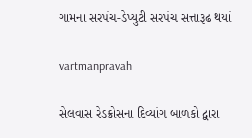ગામના સરપંચ-ડેપ્‍યુટી સરપંચ સત્તારૂઢ થયાં

vartmanpravah

સેલવાસ રેડક્રોસના દિવ્‍યાંગ બાળકો દ્વારા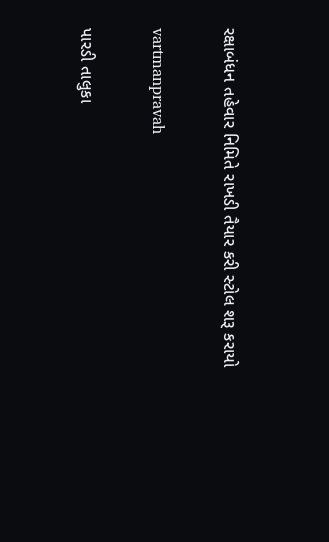રક્ષાબંધન તહેવાર નિમિતે રાખડી તૈયાર કરી સ્‍ટોલ શરૂ કરાયો

vartmanpravah

પારડી તાલુકા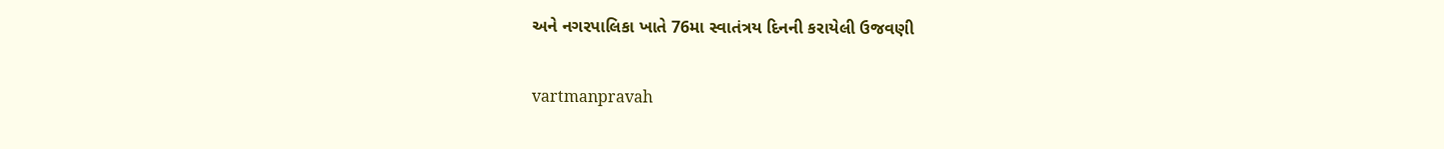અને નગરપાલિકા ખાતે 76મા સ્‍વાતંત્રય દિનની કરાયેલી ઉજવણી

vartmanpravah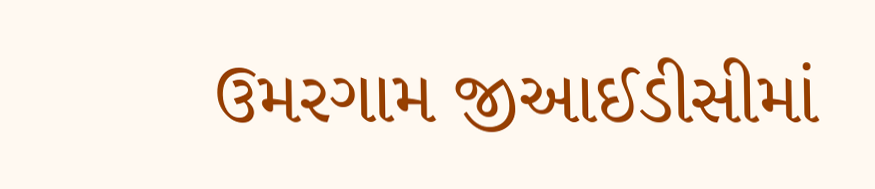ઉમરગામ જીઆઈડીસીમાં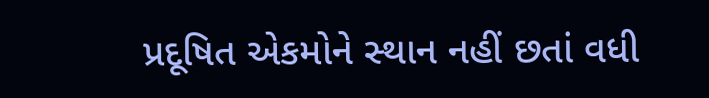પ્રદૂષિત એકમોને સ્‍થાન નહીં છતાં વધી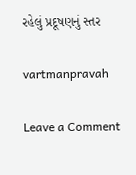રહેલું પ્રદૂષણનું સ્‍તર

vartmanpravah

Leave a Comment